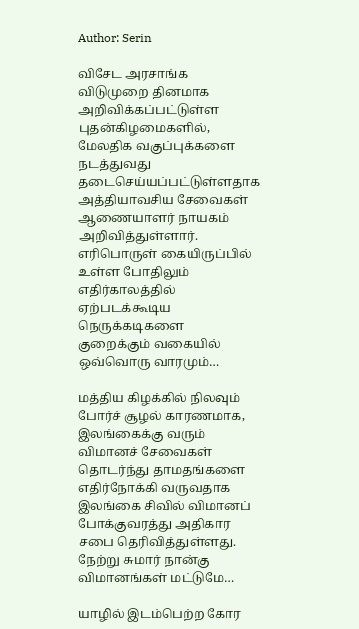Author: Serin

விசேட அரசாங்க விடுமுறை தினமாக அறிவிக்கப்பட்டுள்ள புதன்கிழமைகளில், மேலதிக வகுப்புக்களை நடத்துவது தடைசெய்யப்பட்டுள்ளதாக அத்தியாவசிய சேவைகள் ஆணையாளர் நாயகம் அறிவித்துள்ளார். எரிபொருள் கையிருப்பில் உள்ள போதிலும் எதிர்காலத்தில் ஏற்படக்கூடிய நெருக்கடிகளை குறைக்கும் வகையில் ஒவ்வொரு வாரமும்…

மத்திய கிழக்கில் நிலவும் போர்ச் சூழல் காரணமாக, இலங்கைக்கு வரும் விமானச் சேவைகள் தொடர்ந்து தாமதங்களை எதிர்நோக்கி வருவதாக இலங்கை சிவில் விமானப் போக்குவரத்து அதிகார சபை தெரிவித்துள்ளது. நேற்று சுமார் நான்கு விமானங்கள் மட்டுமே…

யாழில் இடம்பெற்ற கோர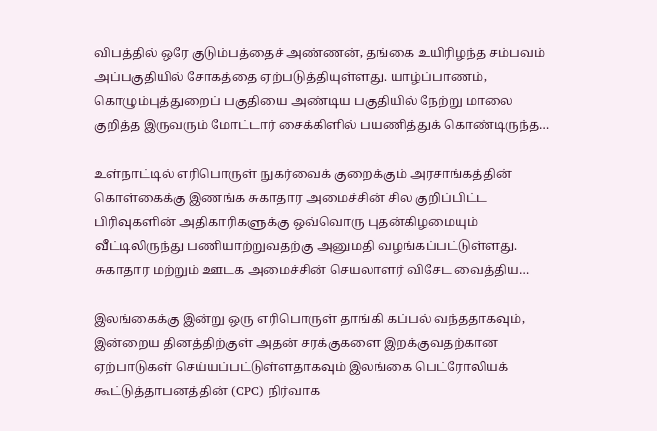விபத்தில் ஒரே குடும்பத்தைச் அண்ணன், தங்கை உயிரிழந்த சம்பவம் அப்பகுதியில் சோகத்தை ஏற்படுத்தியுள்ளது. யாழ்ப்பாணம், கொழும்புத்துறைப் பகுதியை அண்டிய பகுதியில் நேற்று மாலை குறித்த இருவரும் மோட்டார் சைக்கிளில் பயணித்துக் கொண்டிருந்த…

உள்நாட்டில் எரிபொருள் நுகர்வைக் குறைக்கும் அரசாங்கத்தின் கொள்கைக்கு இணங்க சுகாதார அமைச்சின் சில குறிப்பிட்ட பிரிவுகளின் அதிகாரிகளுக்கு ஒவ்வொரு புதன்கிழமையும் வீட்டிலிருந்து பணியாற்றுவதற்கு அனுமதி வழங்கப்பட்டுள்ளது. சுகாதார மற்றும் ஊடக அமைச்சின் செயலாளர் விசேட வைத்திய…

இலங்கைக்கு இன்று ஒரு எரிபொருள் தாங்கி கப்பல் வந்ததாகவும், இன்றைய தினத்திற்குள் அதன் சரக்குகளை இறக்குவதற்கான ஏற்பாடுகள் செய்யப்பட்டுள்ளதாகவும் இலங்கை பெட்ரோலியக் கூட்டுத்தாபனத்தின் (CPC) நிர்வாக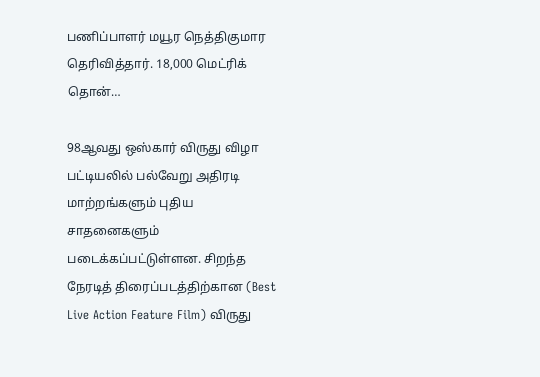பணிப்பாளர் மயூர நெத்திகுமார தெரிவித்தார். 18,000 மெட்ரிக் தொன்…

98ஆவது ஒஸ்கார் விருது விழா பட்டியலில் பல்வேறு அதிரடி மாற்றங்களும் புதிய சாதனைகளும் படைக்கப்பட்டுள்ளன. சிறந்த நேரடித் திரைப்படத்திற்கான (Best Live Action Feature Film) விருது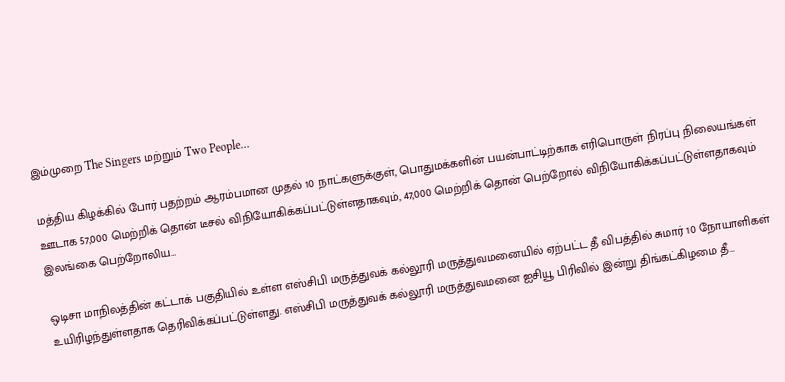இம்முறை The Singers மற்றும் Two People…

மத்திய கிழக்கில் போர் பதற்றம் ஆரம்பமான முதல் 10 நாட்களுக்குள், பொதுமக்களின் பயன்பாட்டிற்காக எரிபொருள் நிரப்பு நிலையங்கள் ஊடாக 57,000 மெற்றிக் தொன் டீசல் விநியோகிக்கப்பட்டுள்ளதாகவும், 47,000 மெற்றிக் தொன் பெற்றோல் விநியோகிக்கப்பட்டுள்ளதாகவும் இலங்கை பெற்றோலிய…

ஒடிசா மாநிலத்தின் கட்டாக் பகுதியில் உள்ள எஸ்சிபி மருத்துவக் கல்லூரி மருத்துவமனையில் ஏற்பட்ட தீ விபத்தில் சுமார் 10 நோயாளிகள் உயிரிழந்துள்ளதாக தெரிவிக்கப்பட்டுள்ளது. எஸ்சிபி மருத்துவக் கல்லூரி மருத்துவமனை ஐசியூ பிரிவில் இன்று திங்கட்கிழமை தீ…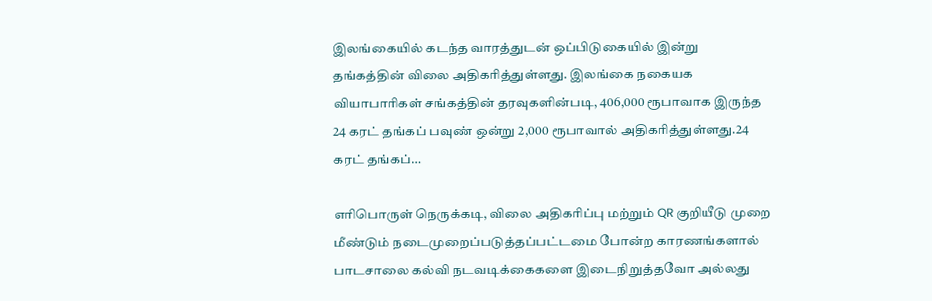இலங்கையில் கடந்த வாரத்துடன் ஒப்பிடுகையில் இன்று தங்கத்தின் விலை அதிகரித்துள்ளது. இலங்கை நகையக வியாபாரிகள் சங்கத்தின் தரவுகளின்படி, 406,000 ரூபாவாக இருந்த 24 கரட் தங்கப் பவுண் ஒன்று 2,000 ரூபாவால் அதிகரித்துள்ளது.24 கரட் தங்கப்…

எரிபொருள் நெருக்கடி, விலை அதிகரிப்பு மற்றும் QR குறியீடு முறை மீண்டும் நடைமுறைப்படுத்தப்பட்டமை போன்ற காரணங்களால் பாடசாலை கல்வி நடவடிக்கைகளை இடைநிறுத்தவோ அல்லது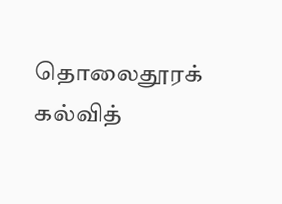தொலைதூரக் கல்வித்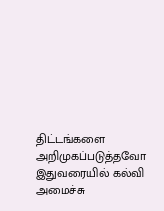திட்டங்களை அறிமுகப்படுத்தவோ இதுவரையில் கல்வி அமைச்சு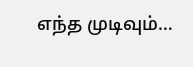எந்த முடிவும்…